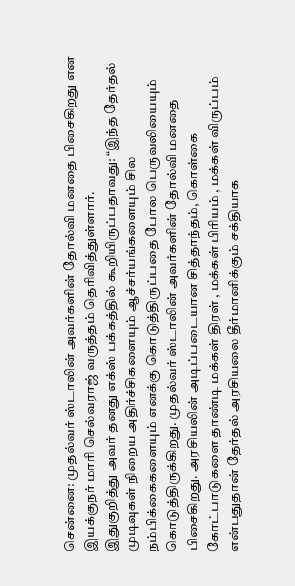சென்னை: முதல்வர் ஸ்டாலின் அவர்களின் தோல்வி மனதை பிசைகிறது என இயக்குநர் மாரி செல்வராஜ் வருத்தம் தெரிவித்துள்ளார்.
இதுகுறித்து அவர் தனது எக்ஸ் பக்கத்தில் கூறியிருப்பதாவது: “இந்த தேர்தல் முடிவுகள் நிறைய அதிர்ச்சிகளையும் ஆச்சர்யங்களையும் சில நம்பிக்கைகளையும் எனக்கு கொடுத்திருப்பதை போல பெருவலியையும் கொடுத்திருக்கிறது. முதல்வர் ஸ்டாலின் அவர்களின் தோல்வி மனதை பிசைகிறது. அரசியலின் அடிப்படையான சித்தாந்தம், கொள்கை கோட்பாடுகளை தாண்டி மக்கள் திரள் , மக்கள் பிரியம் , மக்கள் விருப்பம் என்பதுதான் தேர்தல் அரசியலை தீர்மானிக்கும் சக்தியாக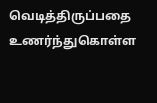வெடித்திருப்பதை உணர்ந்துகொள்ள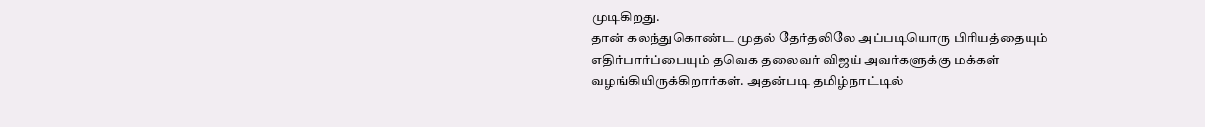முடிகிறது.
தான் கலந்துகொண்ட முதல் தேர்தலிலே அப்படியொரு பிரியத்தையும் எதிர்பார்ப்பையும் தவெக தலைவர் விஜய் அவர்களுக்கு மக்கள் வழங்கியிருக்கிறார்கள். அதன்படி தமிழ்நாட்டில்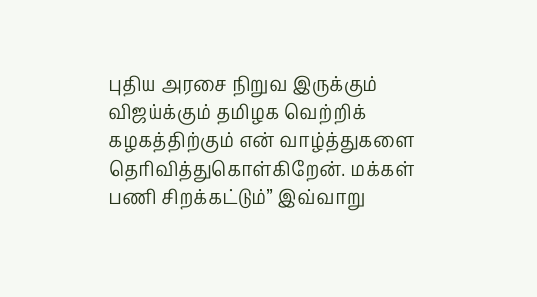புதிய அரசை நிறுவ இருக்கும் விஜய்க்கும் தமிழக வெற்றிக் கழகத்திற்கும் என் வாழ்த்துகளை தெரிவித்துகொள்கிறேன். மக்கள் பணி சிறக்கட்டும்” இவ்வாறு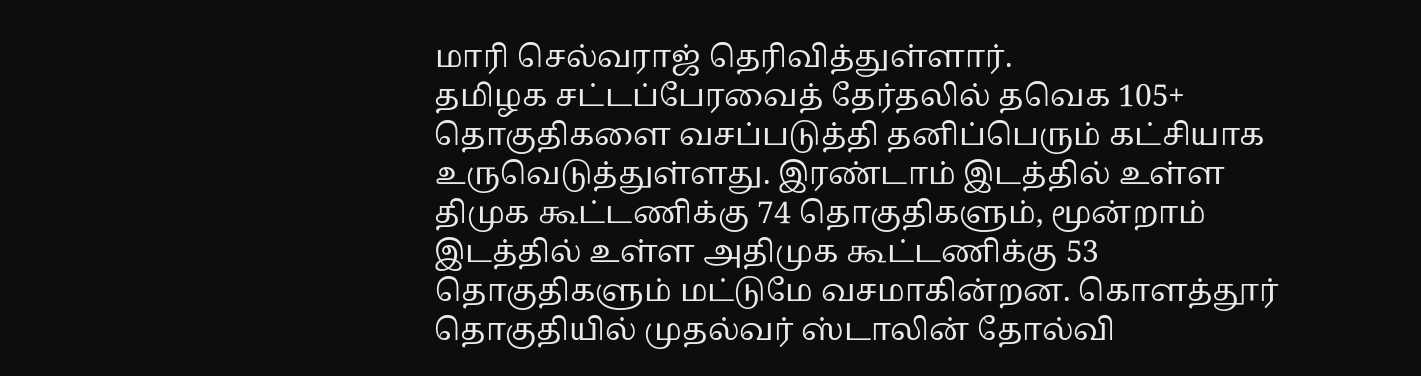மாரி செல்வராஜ் தெரிவித்துள்ளார்.
தமிழக சட்டப்பேரவைத் தேர்தலில் தவெக 105+ தொகுதிகளை வசப்படுத்தி தனிப்பெரும் கட்சியாக உருவெடுத்துள்ளது. இரண்டாம் இடத்தில் உள்ள திமுக கூட்டணிக்கு 74 தொகுதிகளும், மூன்றாம் இடத்தில் உள்ள அதிமுக கூட்டணிக்கு 53 தொகுதிகளும் மட்டுமே வசமாகின்றன. கொளத்தூர் தொகுதியில் முதல்வர் ஸ்டாலின் தோல்வி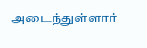அடைந்துள்ளார்